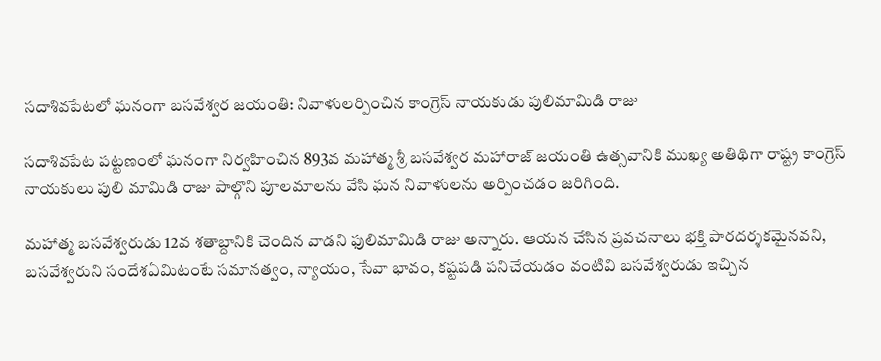సదాశివపేటలో ఘనంగా బసవేశ్వర జయంతి: నివాళులర్పించిన కాంగ్రెస్ నాయకుడు పులిమామిడి రాజు

సదాశివపేట పట్టణంలో ఘనంగా నిర్వహించిన 893వ మహాత్మ శ్రీ బసవేశ్వర మహారాజ్ జయంతి ఉత్సవానికి ముఖ్య అతిథిగా రాష్ట్ర కాంగ్రెస్ నాయకులు పులి మామిడి రాజు పాల్గొని పూలమాలను వేసి ఘన నివాళులను అర్పించడం జరిగింది.

మహాత్మ బసవేశ్వరుడు 12వ శతాబ్దానికి చెందిన వాడని ఫులిమామిడి రాజు అన్నారు. ఆయన చేసిన ప్రవచనాలు భక్తి పారదర్శకమైనవని, బసవేశ్వరుని సందేశఏమిటంటే సమానత్వం, న్యాయం, సేవా భావం, కష్టపడి పనిచేయడం వంటివి బసవేశ్వరుడు ఇచ్చిన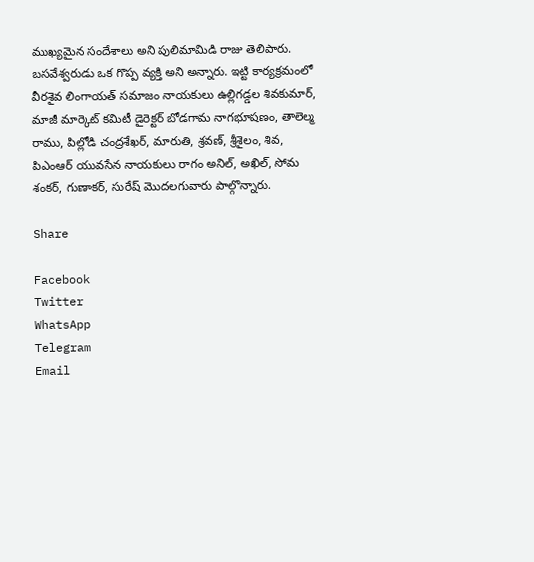ముఖ్యమైన సందేశాలు అని పులిమామిడి రాజు తెలిపారు. బసవేశ్వరుడు ఒక గొప్ప వ్యక్తి అని అన్నారు. ఇట్టి కార్యక్రమంలో వీరశైవ లింగాయత్ సమాజం నాయకులు ఉల్లిగడ్డల శివకుమార్, మాజీ మార్కెట్ కమిటీ డైరెక్టర్ బోడగామ నాగభూషణం, తాలెల్మ రాము, పిల్లోడి చంద్రశేఖర్, మారుతి, శ్రవణ్, శ్రీశైలం, శివ, పిఎంఆర్ యువసేన నాయకులు రాగం అనిల్, అఖిల్, సోమ శంకర్, గుణాకర్, సురేష్ మొదలగువారు పాల్గొన్నారు.

Share

Facebook
Twitter
WhatsApp
Telegram
Email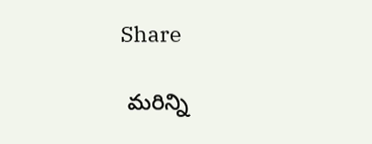Share

 మరిన్ని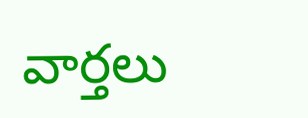వార్తలు